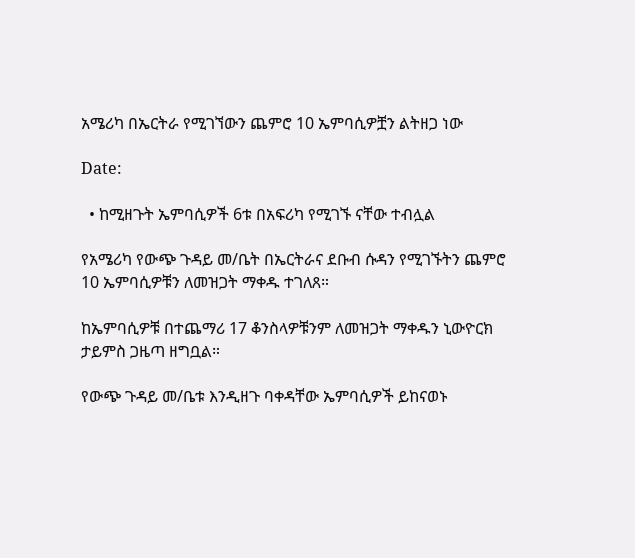አሜሪካ በኤርትራ የሚገኘውን ጨምሮ 10 ኤምባሲዎቿን ልትዘጋ ነው

Date:

  • ከሚዘጉት ኤምባሲዎች 6ቱ በአፍሪካ የሚገኙ ናቸው ተብሏል

የአሜሪካ የውጭ ጉዳይ መ/ቤት በኤርትራና ደቡብ ሱዳን የሚገኙትን ጨምሮ 10 ኤምባሲዎቹን ለመዝጋት ማቀዱ ተገለጸ።

ከኤምባሲዎቹ በተጨማሪ 17 ቆንስላዎቹንም ለመዝጋት ማቀዱን ኒውዮርክ ታይምስ ጋዜጣ ዘግቧል።

የውጭ ጉዳይ መ/ቤቱ እንዲዘጉ ባቀዳቸው ኤምባሲዎች ይከናወኑ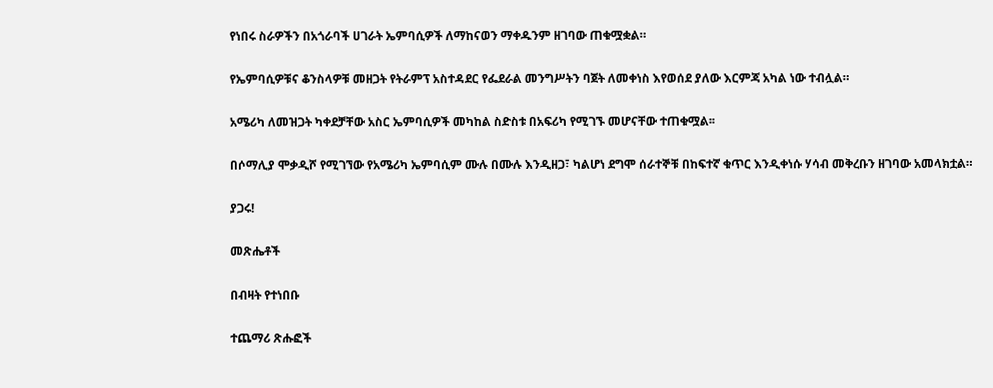የነበሩ ስራዎችን በአጎራባች ሀገራት ኤምባሲዎች ለማከናወን ማቀዱንም ዘገባው ጠቁሟቋል።

የኤምባሲዎቹና ቆንስላዎቹ መዘጋት የትራምፕ አስተዳደር የፌደራል መንግሥትን ባጀት ለመቀነስ እየወሰደ ያለው እርምጃ አካል ነው ተብሏል።

አሜሪካ ለመዝጋት ካቀደቻቸው አስር ኤምባሲዎች መካከል ስድስቱ በአፍሪካ የሚገኙ መሆናቸው ተጠቁሟል፡፡

በሶማሊያ ሞቃዲሾ የሚገኘው የአሜሪካ ኤምባሲም ሙሉ በሙሉ እንዲዘጋ፣ ካልሆነ ደግሞ ሰራተኞቹ በከፍተኛ ቁጥር እንዲቀነሱ ሃሳብ መቅረቡን ዘገባው አመላክቷል።

ያጋሩ!

መጽሔቶች

በብዛት የተነበቡ

ተጨማሪ ጽሑፎች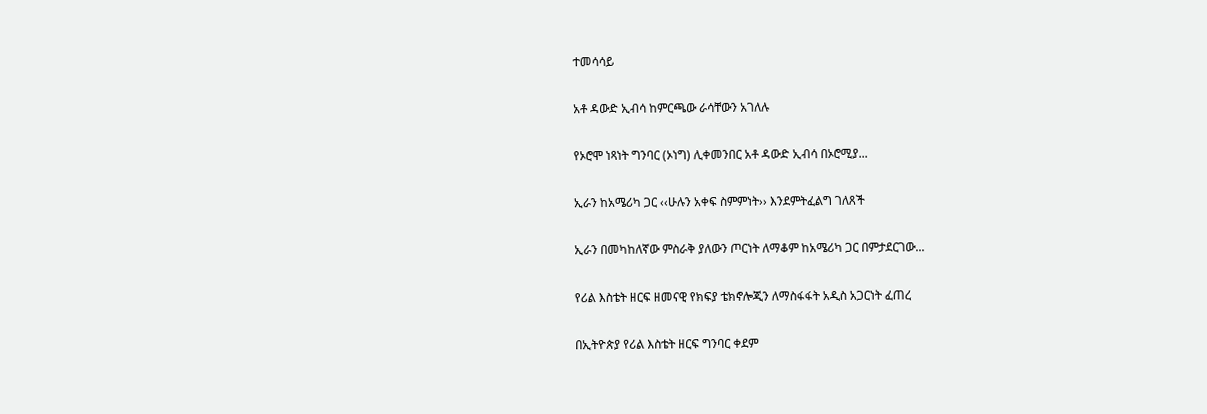ተመሳሳይ

አቶ ዳውድ ኢብሳ ከምርጫው ራሳቸውን አገለሉ

የኦሮሞ ነጻነት ግንባር (ኦነግ) ሊቀመንበር አቶ ዳውድ ኢብሳ በኦሮሚያ...

ኢራን ከአሜሪካ ጋር ‹‹ሁሉን አቀፍ ስምምነት›› እንደምትፈልግ ገለጸች

ኢራን በመካከለኛው ምስራቅ ያለውን ጦርነት ለማቆም ከአሜሪካ ጋር በምታደርገው...

የሪል እስቴት ዘርፍ ዘመናዊ የክፍያ ቴክኖሎጂን ለማስፋፋት አዲስ አጋርነት ፈጠረ

በኢትዮጵያ የሪል እስቴት ዘርፍ ግንባር ቀደም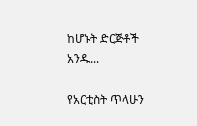ከሆኑት ድርጅቶች አንዱ...

የአርቲስት ጥላሁን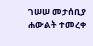ገሠሠ መታሰቢያ ሐውልት ተመረቀ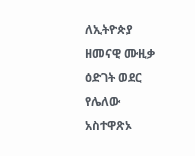ለኢትዮጵያ ዘመናዊ ሙዚቃ ዕድገት ወደር የሌለው አስተዋጽኦ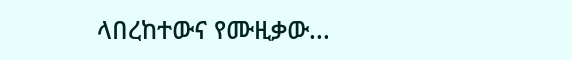ላበረከተውና የሙዚቃው...